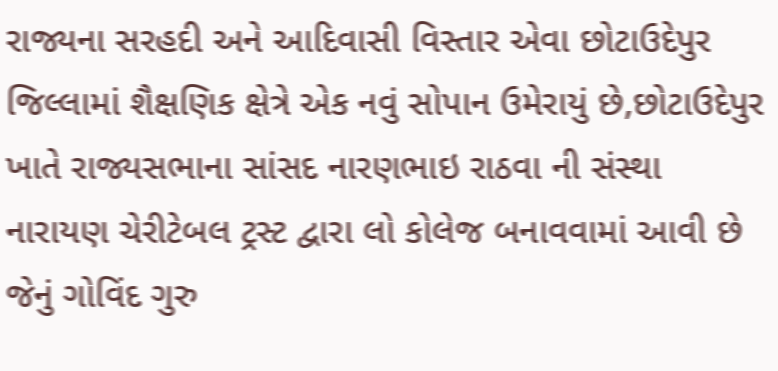રાજ્યના સરહદી અને આદિવાસી વિસ્તાર એવા છોટાઉદેપુર જિલ્લામાં શૈક્ષણિક ક્ષેત્રે એક નવું સોપાન ઉમેરાયું છે,છોટાઉદેપુર ખાતે રાજ્યસભાના સાંસદ નારણભાઇ રાઠવા ની સંસ્થા નારાયણ ચેરીટેબલ ટ્રસ્ટ દ્વારા લો કોલેજ બનાવવામાં આવી છે જેનું ગોવિંદ ગુરુ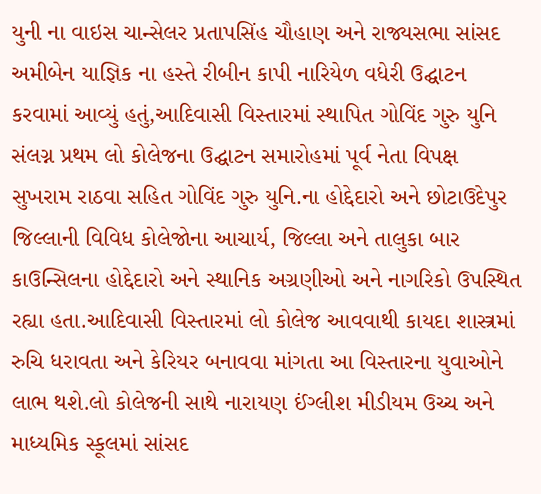યુની ના વાઇસ ચાન્સેલર પ્રતાપસિંહ ચૌહાણ અને રાજ્યસભા સાંસદ અમીબેન યાજ્ઞિક ના હસ્તે રીબીન કાપી નારિયેળ વધેરી ઉદ્ઘાટન કરવામાં આવ્યું હતું,આદિવાસી વિસ્તારમાં સ્થાપિત ગોવિંદ ગુરુ યુનિ સંલગ્ન પ્રથમ લો કોલેજના ઉદ્ઘાટન સમારોહમાં પૂર્વ નેતા વિપક્ષ સુખરામ રાઠવા સહિત ગોવિંદ ગુરુ યુનિ.ના હોદ્દેદારો અને છોટાઉદેપુર જિલ્લાની વિવિધ કોલેજોના આચાર્ય, જિલ્લા અને તાલુકા બાર કાઉન્સિલના હોદ્દેદારો અને સ્થાનિક અગ્રણીઓ અને નાગરિકો ઉપસ્થિત રહ્યા હતા.આદિવાસી વિસ્તારમાં લો કોલેજ આવવાથી કાયદા શાસ્ત્રમાં રુચિ ધરાવતા અને કેરિયર બનાવવા માંગતા આ વિસ્તારના યુવાઓને લાભ થશે.લો કોલેજની સાથે નારાયણ ઈંગ્લીશ મીડીયમ ઉચ્ચ અને માધ્યમિક સ્કૂલમાં સાંસદ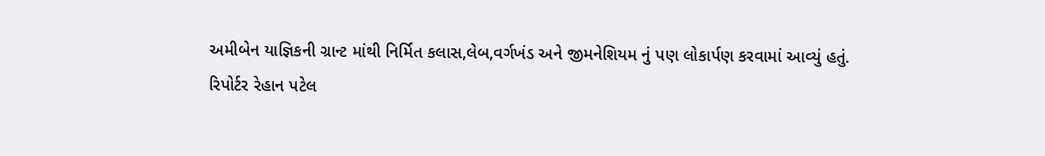અમીબેન યાજ્ઞિકની ગ્રાન્ટ માંથી નિર્મિત કલાસ,લેબ,વર્ગખંડ અને જીમનેશિયમ નું પણ લોકાર્પણ કરવામાં આવ્યું હતું.
રિપોર્ટર રેહાન પટેલ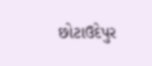છોટાઉદેપુર